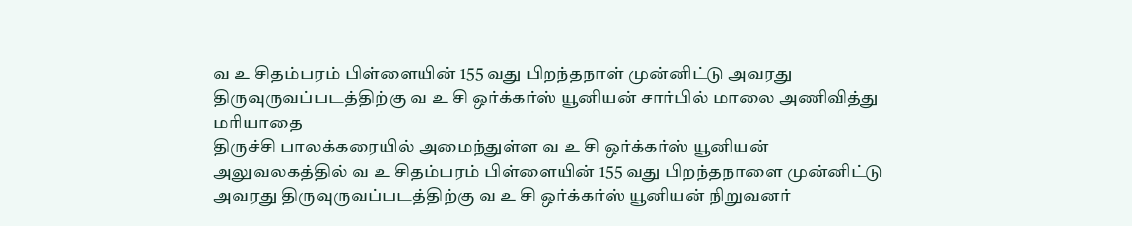வ உ சிதம்பரம் பிள்ளையின் 155 வது பிறந்தநாள் முன்னிட்டு அவரது திருவுருவப்படத்திற்கு வ உ சி ஒர்க்கர்ஸ் யூனியன் சார்பில் மாலை அணிவித்து மரியாதை
திருச்சி பாலக்கரையில் அமைந்துள்ள வ உ சி ஒர்க்கர்ஸ் யூனியன் அலுவலகத்தில் வ உ சிதம்பரம் பிள்ளையின் 155 வது பிறந்தநாளை முன்னிட்டு அவரது திருவுருவப்படத்திற்கு வ உ சி ஒர்க்கர்ஸ் யூனியன் நிறுவனர்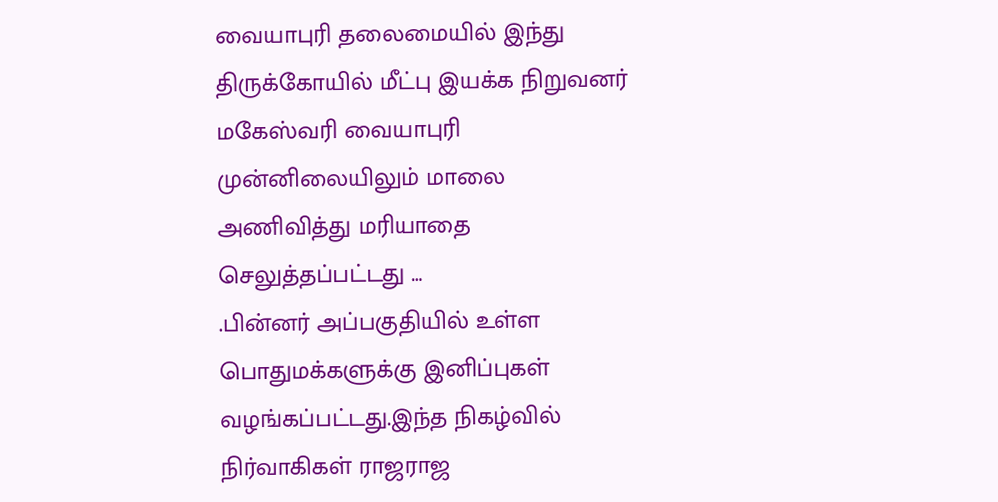வையாபுரி தலைமையில் இந்து திருக்கோயில் மீட்பு இயக்க நிறுவனர் மகேஸ்வரி வையாபுரி முன்னிலையிலும் மாலை அணிவித்து மரியாதை செலுத்தப்பட்டது …
.பின்னர் அப்பகுதியில் உள்ள பொதுமக்களுக்கு இனிப்புகள் வழங்கப்பட்டது.இந்த நிகழ்வில் நிர்வாகிகள் ராஜராஜ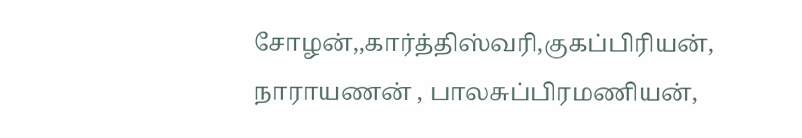சோழன்,,கார்த்திஸ்வரி,குகப்பிரியன், நாராயணன் , பாலசுப்பிரமணியன்,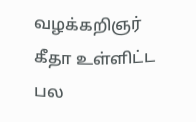வழக்கறிஞர் கீதா உள்ளிட்ட பல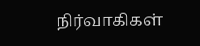நிர்வாகிகள்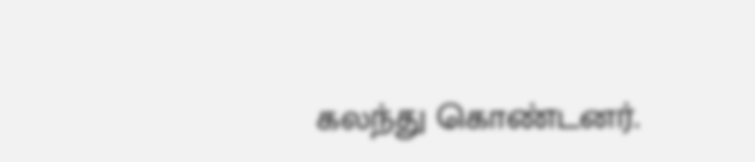கலந்து கொண்டனர்.